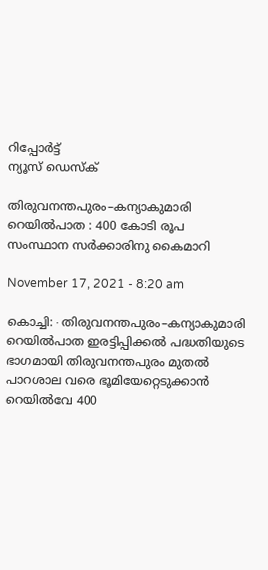റിപ്പോര്‍ട്ട്
ന്യൂസ് ഡെസ്ക്

തിരുവനന്തപുരം–കന്യാകുമാരി റെയിൽപാത : 400 കോടി രൂപ സംസ്ഥാന സർക്കാരിനു കൈമാറി

November 17, 2021 - 8:20 am

കൊച്ചി:∙തിരുവനന്തപുരം–കന്യാകുമാരി റെയിൽപാത ഇരട്ടിപ്പിക്കൽ പദ്ധതിയുടെ ഭാഗമായി തിരുവനന്തപുരം മുതൽ പാറശാല വരെ ഭൂമിയേറ്റെടുക്കാൻ റെയിൽവേ 400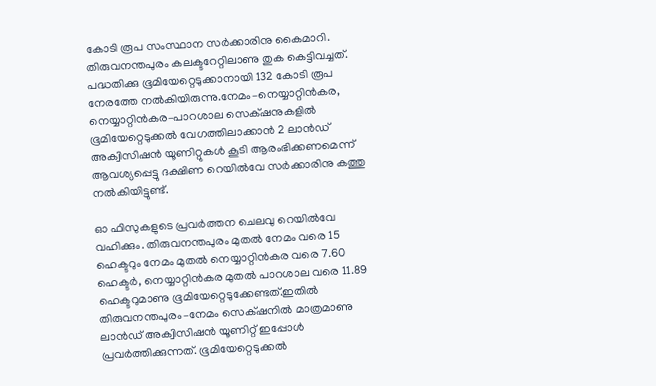കോടി രൂപ സംസ്ഥാന സർക്കാരിനു കൈമാറി. തിരുവനന്തപുരം കലക്ടറേറ്റിലാണു തുക കെട്ടിവച്ചത്. പദ്ധതിക്കു ഭൂമിയേറ്റെടുക്കാനായി 132 കോടി രൂപ നേരത്തേ നൽകിയിരുന്നു.നേമം–നെയ്യാറ്റിൻകര, നെയ്യാറ്റിൻകര–പാറശാല സെക്‌ഷനുകളിൽ ഭൂമിയേറ്റെടുക്കൽ വേഗത്തിലാക്കാൻ 2 ലാൻഡ് അക്വിസിഷൻ യൂണിറ്റുകൾ കൂടി ആരംഭിക്കണമെന്ന് ആവശ്യപ്പെട്ടു ദക്ഷിണ റെയിൽവേ സർക്കാരിനു കത്തു നൽകിയിട്ടുണ്ട്.

ഓ ഫിസുകളുടെ പ്രവർത്തന ചെലവു റെയിൽവേ വഹിക്കും. തിരുവനന്തപുരം മുതൽ നേമം വരെ 15 ഹെക്ടറും നേമം മുതൽ നെയ്യാറ്റിൻകര വരെ 7.60 ഹെക്ടർ, നെയ്യാറ്റിൻകര മുതൽ പാറശാല വരെ 11.89 ഹെക്ടറുമാണു ഭൂമിയേറ്റെടുക്കേണ്ടത്.ഇതിൽ തിരുവനന്തപുരം–നേമം സെക്‌ഷനിൽ മാത്രമാണു ലാൻഡ് അക്വിസിഷൻ യൂണിറ്റ് ഇപ്പോൾ പ്രവർത്തിക്കുന്നത്. ഭൂമിയേറ്റെടുക്കൽ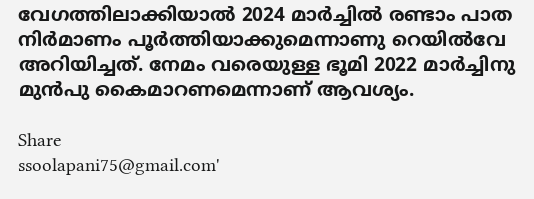വേഗത്തിലാക്കിയാൽ 2024 മാർച്ചിൽ രണ്ടാം പാത നിർമാണം പൂർത്തിയാക്കുമെന്നാണു റെയിൽവേ അറിയിച്ചത്. നേമം വരെയുള്ള ഭൂമി 2022 മാർച്ചിനു മുൻപു കൈമാറണമെന്നാണ് ആവശ്യം.

Share
ssoolapani75@gmail.com'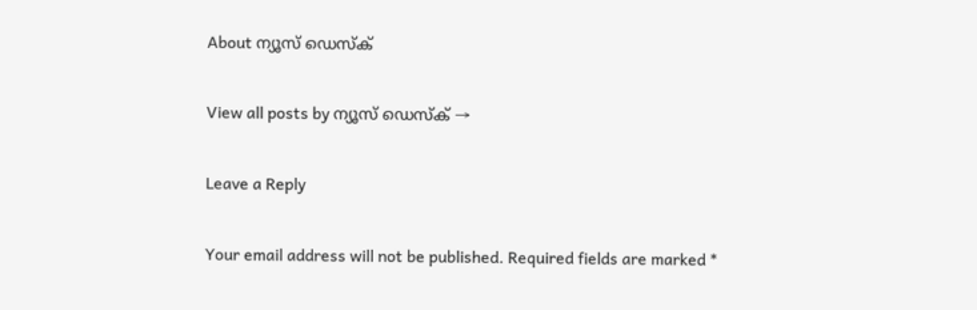About ന്യൂസ് ഡെസ്ക്

View all posts by ന്യൂസ് ഡെസ്ക് →

Leave a Reply

Your email address will not be published. Required fields are marked *